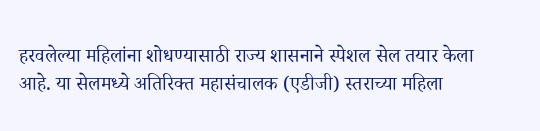हरवलेल्या महिलांना शोधण्यासाठी राज्य शासनाने स्पेशल सेल तयार केला आहे. या सेलमध्ये अतिरिक्त महासंचालक (एडीजी) स्तराच्या महिला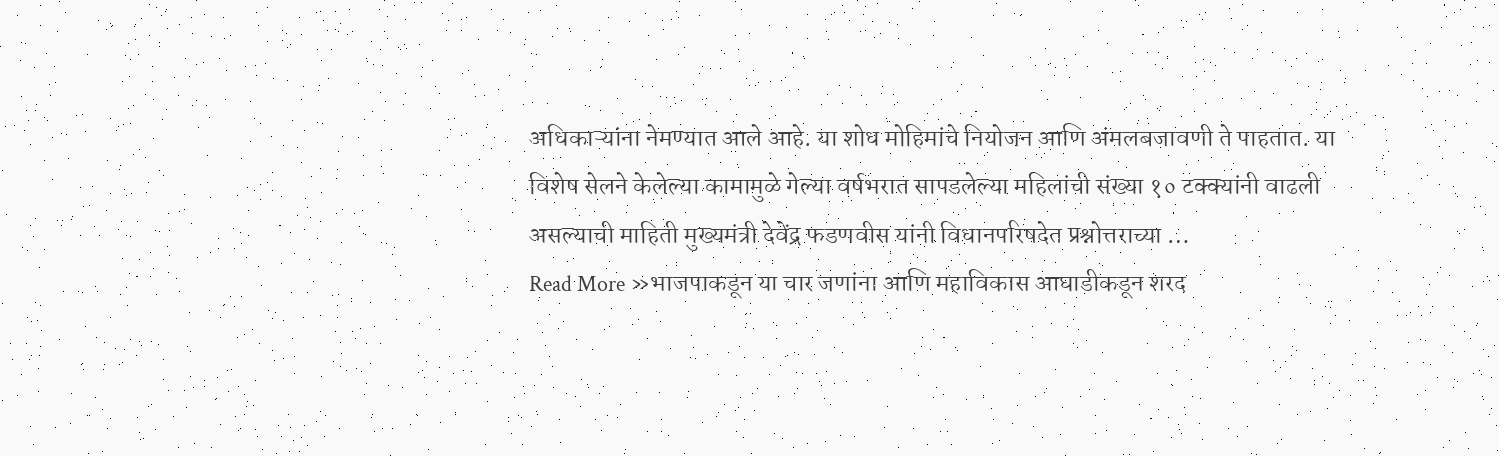अधिकाऱ्यांना नेमण्यात आले आहे. या शोध मोहिमांचे नियोजन आणि अंमलबजावणी ते पाहतात. या विशेष सेलने केलेल्या कामामुळे गेल्या वर्षभरात सापडलेल्या महिलांची संख्या १० टक्क्यांनी वाढली असल्याची माहिती मुख्यमंत्री देवेंद्र फडणवीस यांनी विधानपरिषदेत प्रश्नोत्तराच्या …
Read More »भाजपाकडून या चार जणांना आणि महाविकास आघाडीकडून शरद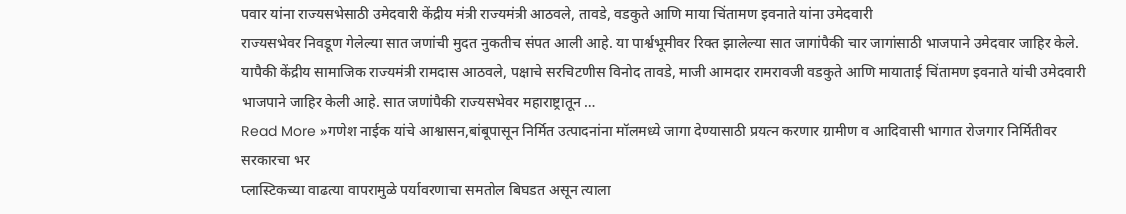पवार यांना राज्यसभेसाठी उमेदवारी केंद्रीय मंत्री राज्यमंत्री आठवले, तावडे, वडकुते आणि माया चिंतामण इवनाते यांना उमेदवारी
राज्यसभेवर निवडूण गेलेल्या सात जणांची मुदत नुकतीच संपत आली आहे. या पार्श्वभूमीवर रिक्त झालेल्या सात जागांपैकी चार जागांसाठी भाजपाने उमेदवार जाहिर केले. यापैकी केंद्रीय सामाजिक राज्यमंत्री रामदास आठवले, पक्षाचे सरचिटणीस विनोद तावडे, माजी आमदार रामरावजी वडकुते आणि मायाताई चिंतामण इवनाते यांची उमेदवारी भाजपाने जाहिर केली आहे. सात जणांपैकी राज्यसभेवर महाराष्ट्रातून …
Read More »गणेश नाईक यांचे आश्वासन,बांबूपासून निर्मित उत्पादनांना मॉलमध्ये जागा देण्यासाठी प्रयत्न करणार ग्रामीण व आदिवासी भागात रोजगार निर्मितीवर सरकारचा भर
प्लास्टिकच्या वाढत्या वापरामुळे पर्यावरणाचा समतोल बिघडत असून त्याला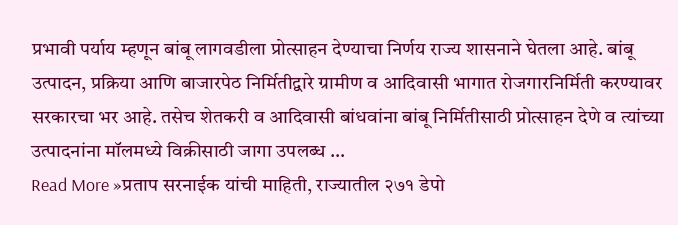प्रभावी पर्याय म्हणून बांबू लागवडीला प्रोत्साहन देण्याचा निर्णय राज्य शासनाने घेतला आहे. बांबू उत्पादन, प्रक्रिया आणि बाजारपेठ निर्मितीद्वारे ग्रामीण व आदिवासी भागात रोजगारनिर्मिती करण्यावर सरकारचा भर आहे. तसेच शेतकरी व आदिवासी बांधवांना बांबू निर्मितीसाठी प्रोत्साहन देणे व त्यांच्या उत्पादनांना मॉलमध्ये विक्रीसाठी जागा उपलब्ध …
Read More »प्रताप सरनाईक यांची माहिती, राज्यातील २७१ डेपो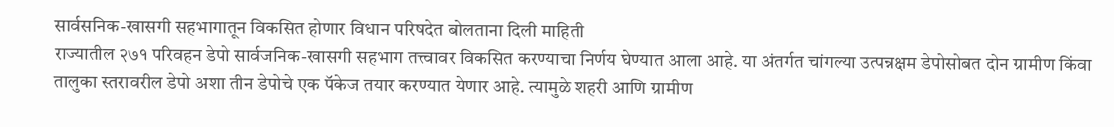सार्वसनिक-खासगी सहभागातून विकसित होणार विधान परिषदेत बोलताना दिली माहिती
राज्यातील २७१ परिवहन डेपो सार्वजनिक-खासगी सहभाग तत्त्वावर विकसित करण्याचा निर्णय घेण्यात आला आहे. या अंतर्गत चांगल्या उत्पन्नक्षम डेपोसोबत दोन ग्रामीण किंवा तालुका स्तरावरील डेपो अशा तीन डेपोचे एक पॅकेज तयार करण्यात येणार आहे. त्यामुळे शहरी आणि ग्रामीण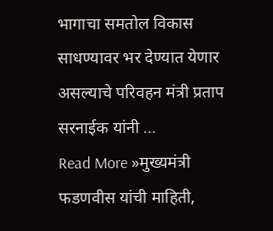भागाचा समतोल विकास साधण्यावर भर देण्यात येणार असल्याचे परिवहन मंत्री प्रताप सरनाईक यांनी …
Read More »मुख्यमंत्री फडणवीस यांची माहिती,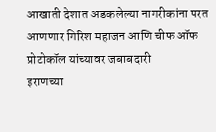आखाती देशात अडकलेल्या नागरीकांना परत आणणार गिरिश महाजन आणि चीफ ऑफ प्रोटोकॉल यांच्यावर जबाबदारी
इराणच्या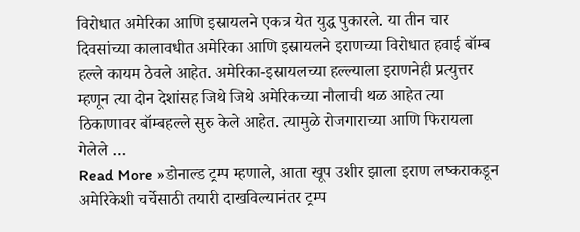विरोधात अमेरिका आणि इस्रायलने एकत्र येत युद्ध पुकारले. या तीन चार दिवसांच्या कालावधीत अमेरिका आणि इस्रायलने इराणच्या विरोधात हवाई बॉम्ब हल्ले कायम ठेवले आहेत. अमेरिका-इस्रायलच्या हल्ल्याला इराणनेही प्रत्युत्तर म्हणून त्या दोन देशांसह जिथे जिथे अमेरिकच्या नौलाची थळ आहेत त्या ठिकाणावर बॉम्बहल्ले सुरु केले आहेत. त्यामुळे रोजगाराच्या आणि फिरायला गेलेले …
Read More »डोनाल्ड ट्रम्प म्हणाले, आता खूप उशीर झाला इराण लष्कराकडून अमेरिकेशी चर्चेसाठी तयारी दाखविल्यानंतर ट्रम्प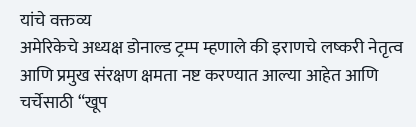यांचे वक्तव्य
अमेरिकेचे अध्यक्ष डोनाल्ड ट्रम्प म्हणाले की इराणचे लष्करी नेतृत्व आणि प्रमुख संरक्षण क्षमता नष्ट करण्यात आल्या आहेत आणि चर्चेसाठी “खूप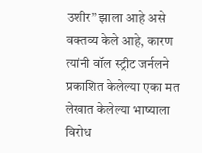उशीर” झाला आहे असे वक्तव्य केले आहे, कारण त्यांनी वॉल स्ट्रीट जर्नलने प्रकाशित केलेल्या एका मत लेखात केलेल्या भाष्याला विरोध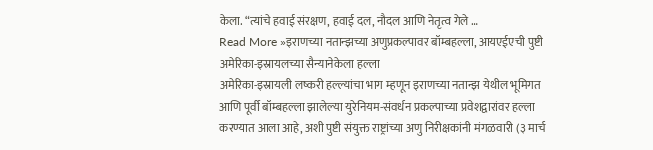केला. “त्यांचे हवाई संरक्षण, हवाई दल, नौदल आणि नेतृत्व गेले …
Read More »इराणच्या नतान्झच्या अणुप्रकल्पावर बॉम्बहल्ला, आयएईएची पुष्टी अमेरिका-इस्रायलच्या सैन्यानेकेला हल्ला
अमेरिका-इस्रायली लष्करी हल्ल्यांचा भाग म्हणून इराणच्या नतान्झ येथील भूमिगत आणि पूर्वी बॉम्बहल्ला झालेल्या युरेनियम-संवर्धन प्रकल्पाच्या प्रवेशद्वारांवर हल्ला करण्यात आला आहे, अशी पुष्टी संयुक्त राष्ट्रांच्या अणु निरीक्षकांनी मंगळवारी (३ मार्च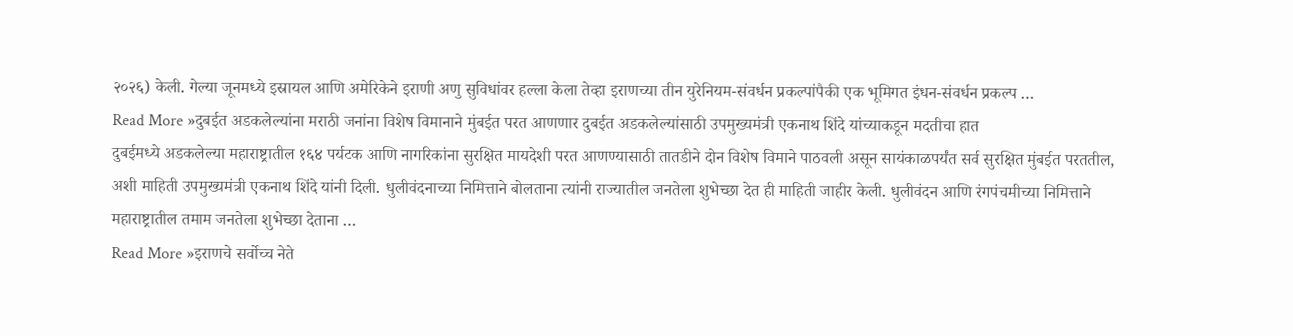२०२६) केली. गेल्या जूनमध्ये इस्रायल आणि अमेरिकेने इराणी अणु सुविधांवर हल्ला केला तेव्हा इराणच्या तीन युरेनियम-संवर्धन प्रकल्पांपैकी एक भूमिगत इंधन-संवर्धन प्रकल्प …
Read More »दुबईत अडकलेल्यांना मराठी जनांना विशेष विमानाने मुंबईत परत आणणार दुबईत अडकलेल्यांसाठी उपमुख्यमंत्री एकनाथ शिंदे यांच्याकडून मदतीचा हात
दुबईमध्ये अडकलेल्या महाराष्ट्रातील १६४ पर्यटक आणि नागरिकांना सुरक्षित मायदेशी परत आणण्यासाठी तातडीने दोन विशेष विमाने पाठवली असून सायंकाळपर्यंत सर्व सुरक्षित मुंबईत परततील, अशी माहिती उपमुख्यमंत्री एकनाथ शिंदे यांनी दिली. धुलीवंदनाच्या निमित्ताने बोलताना त्यांनी राज्यातील जनतेला शुभेच्छा देत ही माहिती जाहीर केली. धुलीवंदन आणि रंगपंचमीच्या निमित्ताने महाराष्ट्रातील तमाम जनतेला शुभेच्छा देताना …
Read More »इराणचे सर्वोच्च नेते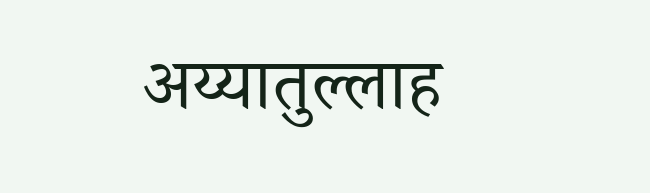अय्यातुल्लाह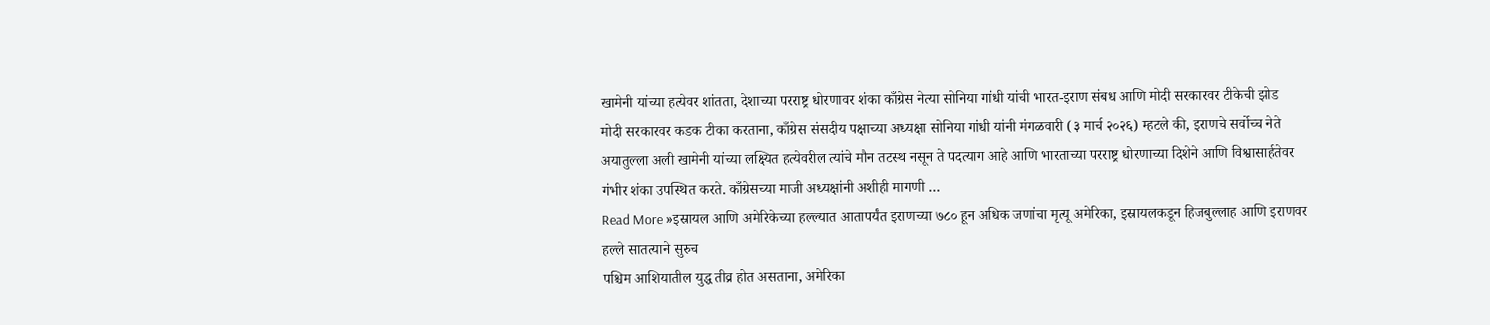खामेनी यांच्या हत्येवर शांतता, देशाच्या परराष्ट्र धोरणावर शंका काँग्रेस नेत्या सोनिया गांधी यांची भारत-इराण संबध आणि मोदी सरकारवर टीकेची झोड
मोदी सरकारवर कडक टीका करताना, काँग्रेस संसदीय पक्षाच्या अध्यक्षा सोनिया गांधी यांनी मंगळवारी (३ मार्च २०२६) म्हटले की, इराणचे सर्वोच्च नेते अयातुल्ला अली खामेनी यांच्या लक्ष्यित हत्येवरील त्यांचे मौन तटस्थ नसून ते पदत्याग आहे आणि भारताच्या परराष्ट्र धोरणाच्या दिशेने आणि विश्वासार्हतेवर गंभीर शंका उपस्थित करते. काँग्रेसच्या माजी अध्यक्षांनी अशीही मागणी …
Read More »इस्रायल आणि अमेरिकेच्या हल्ल्यात आतापर्यंत इराणच्या ७८० हून अधिक जणांचा मृत्यू अमेरिका, इस्रायलकडून हिजबुल्लाह आणि इराणवर हल्ले सातत्याने सुरुच
पश्चिम आशियातील युद्ध तीव्र होत असताना, अमेरिका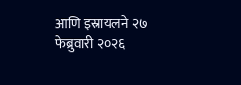आणि इस्रायलने २७ फेब्रुवारी २०२६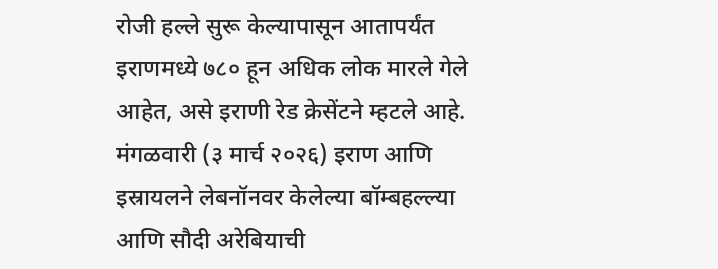रोजी हल्ले सुरू केल्यापासून आतापर्यंत इराणमध्ये ७८० हून अधिक लोक मारले गेले आहेत, असे इराणी रेड क्रेसेंटने म्हटले आहे. मंगळवारी (३ मार्च २०२६) इराण आणि इस्रायलने लेबनॉनवर केलेल्या बॉम्बहल्ल्या आणि सौदी अरेबियाची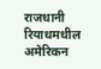राजधानी रियाधमधील अमेरिकन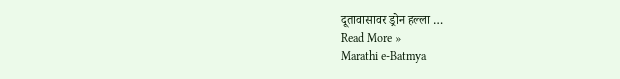दूतावासावर ड्रोन हल्ला …
Read More »
Marathi e-Batmya